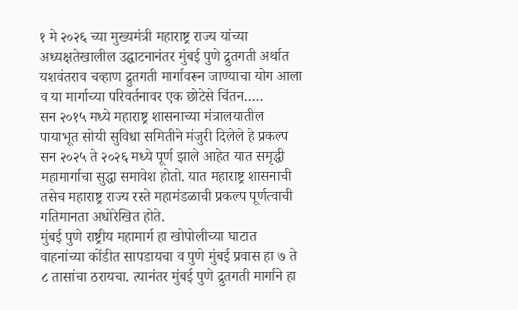१ मे २०२६ च्या मुख्यमंत्री महाराष्ट्र राज्य यांच्या अध्यक्षतेखालील उद्घाटनानंतर मुंबई पुणे द्रुतगती अर्थात यशवंतराव चव्हाण द्रुतगती मार्गावरून जाण्याचा योग आला व या मार्गाच्या परिवर्तनावर एक छोटेसे चिंतन…..
सन २०१५ मध्ये महाराष्ट्र शासनाच्या मंत्रालयातील पायाभूत सोयी सुविधा समितीने मंजुरी दिलेले हे प्रकल्प सन २०२५ ते २०२६ मध्ये पूर्ण झाले आहेत यात समृद्धी महामार्गाचा सुद्धा समावेश होतो. यात महाराष्ट्र शासनाची तसेच महाराष्ट्र राज्य रस्ते महामंडळाची प्रकल्प पूर्णत्वाची गतिमानता अधोरेखित होते.
मुंबई पुणे राष्ट्रीय महामार्ग हा खोपोलीच्या घाटात वाहनांच्या कोंडीत सापडायचा व पुणे मुंबई प्रवास हा ७ ते ८ तासांचा ठरायचा. त्यानंतर मुंबई पुणे द्रुतगती मार्गाने हा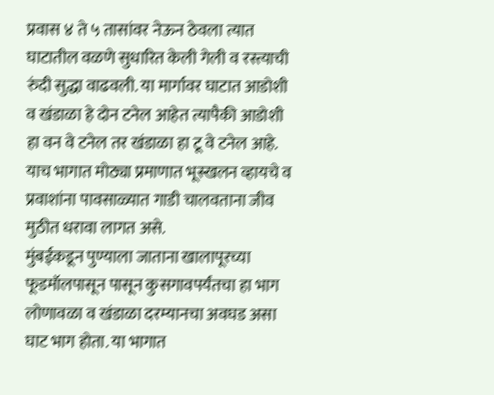प्रवास ४ ते ५ तासांवर नेऊन ठेवला त्यात घाटातील वळणे सुधारित केली गेली व रस्त्याची रुंदी सुद्धा वाढवली. या मार्गावर घाटात आडोशी व खंडाळा हे दोन टनेल आहेत त्यापैकी आडोशी हा वन वे टनेल तर खंडाळा हा टू वे टनेल आहे. याच भागात मोठ्या प्रमाणात भूस्खलन व्हायचे व प्रवाशांना पावसाळ्यात गाडी चालवताना जीव मुठीत धरावा लागत असे.
मुंबईकडून पुण्याला जाताना खालापूरच्या फूडमॉलपासून पासून कुसगावपर्यंतचा हा भाग लोणावळा व खंडाळा दरम्यानचा अवघड असा घाट भाग होता. या भागात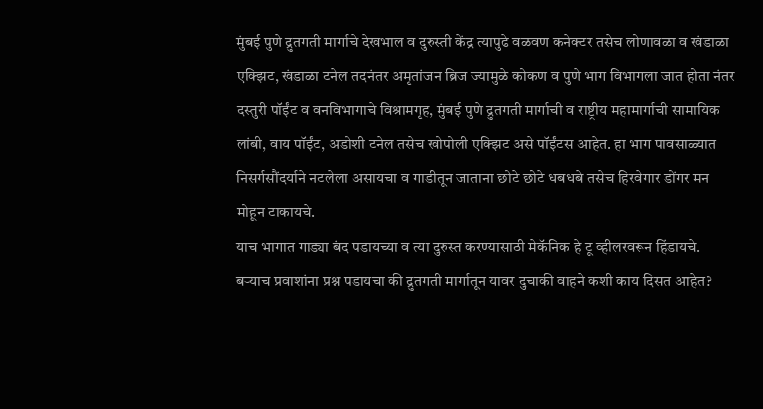मुंबई पुणे द्रुतगती मार्गाचे देखभाल व दुरुस्ती केंद्र त्यापुढे वळवण कनेक्टर तसेच लोणावळा व खंडाळा एक्झिट, खंडाळा टनेल तदनंतर अमृतांजन ब्रिज ज्यामुळे कोकण व पुणे भाग विभागला जात होता नंतर दस्तुरी पॉईंट व वनविभागाचे विश्रामगृह, मुंबई पुणे द्रुतगती मार्गाची व राष्ट्रीय महामार्गाची सामायिक लांबी, वाय पॉईंट, अडोशी टनेल तसेच खोपोली एक्झिट असे पॉईंटस आहेत. हा भाग पावसाळ्यात निसर्गसौंदर्याने नटलेला असायचा व गाडीतून जाताना छोटे छोटे धबधबे तसेच हिरवेगार डोंगर मन मोहून टाकायचे.
याच भागात गाड्या बंद पडायच्या व त्या दुरुस्त करण्यासाठी मेकॅनिक हे टू व्हीलरवरून हिंडायचे. बऱ्याच प्रवाशांना प्रश्न पडायचा की द्रुतगती मार्गातून यावर दुचाकी वाहने कशी काय दिसत आहेत?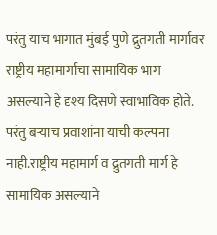परंतु याच भागात मुंबई पुणे द्रुतगती मार्गावर राष्ट्रीय महामार्गाचा सामायिक भाग असल्याने हे दृश्य दिसणे स्वाभाविक होते. परंतु बऱ्याच प्रवाशांना याची कल्पना नाही.राष्ट्रीय महामार्ग व द्रुतगती मार्ग हे सामायिक असल्याने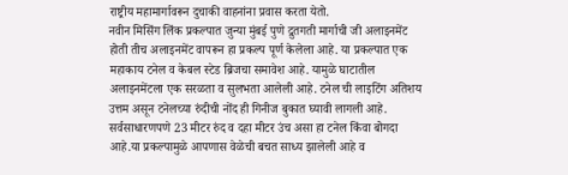राष्ट्रीय महामार्गावरून दुचाकी वाहनांना प्रवास करता येतो.
नवीन मिसिंग लिंक प्रकल्पात जुन्या मुंबई पुणे द्रुतगती मार्गाची जी अलाइनमेंट होती तीच अलाइनमेंट वापरून हा प्रकल्प पूर्ण केलेला आहे. या प्रकल्पात एक महाकाय टनेल व केबल स्टेड ब्रिजचा समावेश आहे. यामुळे घाटातील अलाइनमेंटला एक सरळता व सुलभता आलेली आहे. टनेल ची लाइटिंग अतिशय उत्तम असून टनेलच्या रुंदीची नोंद ही गिनीज बुकात घ्यावी लागली आहे. सर्वसाधारणपणे 23 मीटर रुंद व दहा मीटर उंच असा हा टनेल किंवा बोगदा आहे.या प्रकल्पामुळे आपणास वेळेची बचत साध्य झालेली आहे व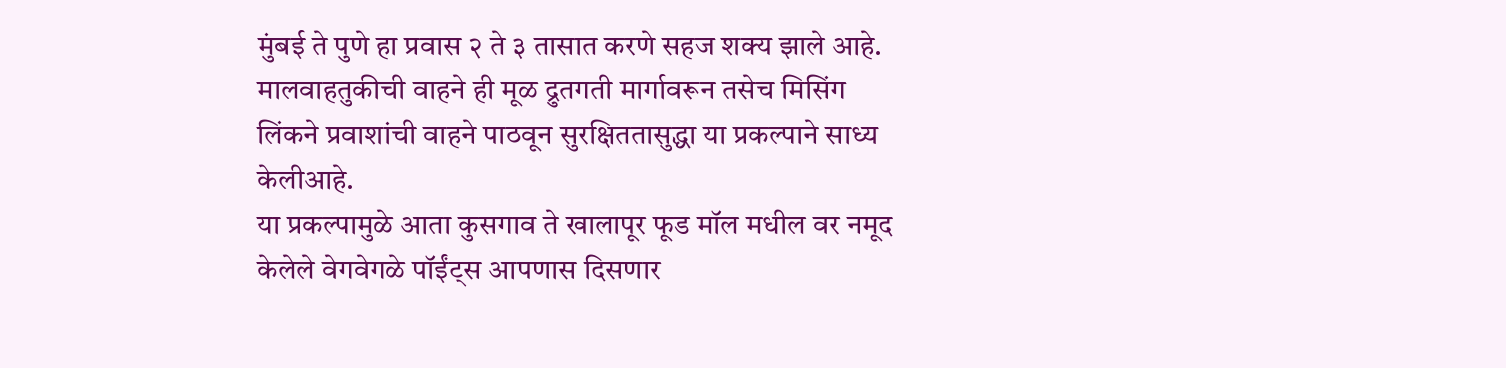मुंबई ते पुणे हा प्रवास २ ते ३ तासात करणे सहज शक्य झाले आहे.
मालवाहतुकीची वाहने ही मूळ द्रुतगती मार्गावरून तसेच मिसिंग लिंकने प्रवाशांची वाहने पाठवून सुरक्षिततासुद्धा या प्रकल्पाने साध्य केलीआहे.
या प्रकल्पामुळे आता कुसगाव ते खालापूर फूड मॉल मधील वर नमूद केलेले वेगवेगळे पॉईंट्स आपणास दिसणार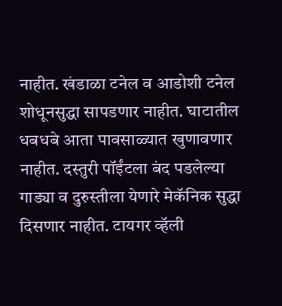नाहीत. खंडाळा टनेल व आडोशी टनेल शोधूनसुद्धा सापडणार नाहीत. घाटातील धबधबे आता पावसाळ्यात खुणावणार नाहीत. दस्तुरी पॉईंटला बंद पडलेल्या गाड्या व दुरुस्तीला येणारे मेकॅनिक सुद्धा दिसणार नाहीत. टायगर व्हॅली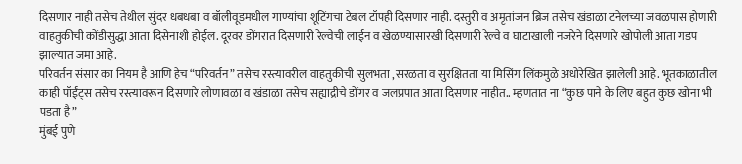दिसणार नाही तसेच तेथील सुंदर धबधबा व बॉलीवूडमधील गाण्यांचा शूटिंगचा टेबल टॉपही दिसणार नाही. दस्तुरी व अमृतांजन ब्रिज तसेच खंडाळा टनेलच्या जवळपास होणारी वाहतुकीची कोंडीसुद्धा आता दिसेनाशी होईल. दूरवर डोंगरात दिसणारी रेल्वेची लाईन व खेळण्यासारखी दिसणारी रेल्वे व घाटाखाली नजरेने दिसणारे खोपोली आता गडप झाल्यात जमा आहे.
परिवर्तन संसार का नियम है आणि हेच “परिवर्तन” तसेच रस्त्यावरील वाहतुकीची सुलभता ,सरळता व सुरक्षितता या मिसिंग लिंकमुळे अधोरेखित झालेली आहे. भूतकाळातील काही पॉईंट्स तसेच रस्त्यावरून दिसणारे लोणावळा व खंडाळा तसेच सह्याद्रीचे डोंगर व जलप्रपात आता दिसणार नाहीत.. म्हणतात ना “कुछ पाने के लिए बहुत कुछ खोना भी पडता है”
मुंबई पुणे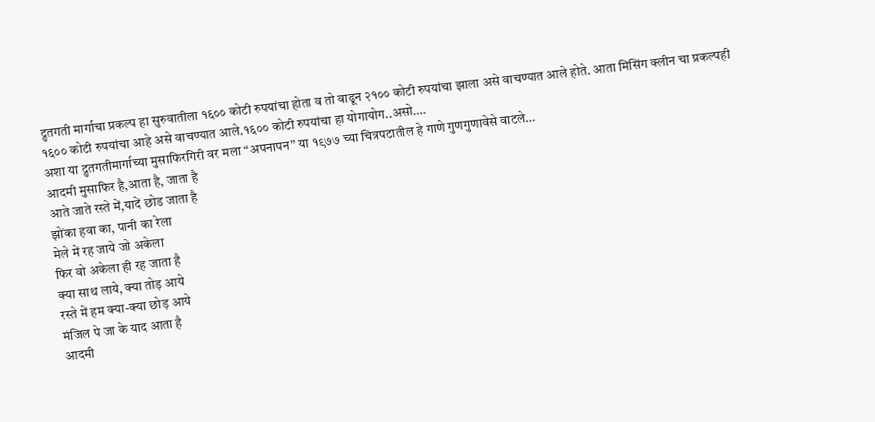द्रुतगती मार्गाचा प्रकल्प हा सुरुवातीला १६०० कोटी रुपयांचा होता व तो वाढून २१०० कोटी रुपयांचा झाला असे वाचण्यात आले होते. आता मिसिंग क्लीन चा प्रकल्पही १६०० कोटी रुपयांचा आहे असे वाचण्यात आले.१६०० कोटी रुपयांचा हा योगायोग..असो….
अशा या द्रुतगतीमार्गाच्या मुसाफिरगिरी वर मला “अपनापन” या १९७७ च्या चित्रपटातील हे गाणे गुणगुणावेसे वाटले…
आदमी मुसाफिर है,आता है, जाता है
आते जाते रस्ते में,यादें छोड जाता है
झोंका हवा का, पानी का रेला
मेले में रह जाये जो अकेला
फिर वो अकेला ही रह जाता है
क्या साथ लाये, क्या तोड़ आये
रस्ते में हम क्या-क्या छोड़ आये
मंजिल पे जा के याद आता है
आदमी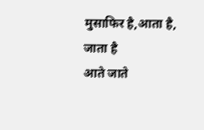मुसाफिर है,आता है, जाता है
आते जाते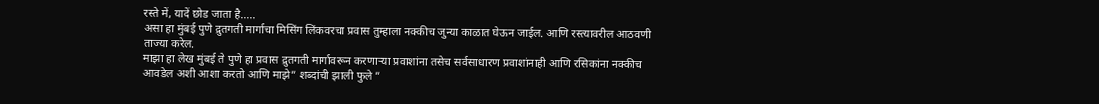रस्ते में, यादें छोड जाता है…..
असा हा मुंबई पुणे द्रुतगती मार्गाचा मिसिंग लिंकवरचा प्रवास तुम्हाला नक्कीच जुन्या काळात घेऊन जाईल. आणि रस्त्यावरील आठवणी ताज्या करेल.
माझा हा लेख मुंबई ते पुणे हा प्रवास द्रुतगती मार्गावरून करणाऱ्या प्रवाशांना तसेच सर्वसाधारण प्रवाशांनाही आणि रसिकांना नक्कीच आवडेल अशी आशा करतो आणि माझे” शब्दांची झाली फुले ”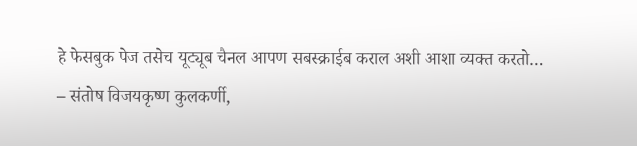हे फेसबुक पेज तसेच यूट्यूब चैनल आपण सबस्क्राईब कराल अशी आशा व्यक्त करतो…
– संतोष विजयकृष्ण कुलकर्णी,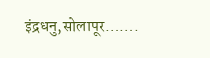इंद्रधनु,सोलापूर…….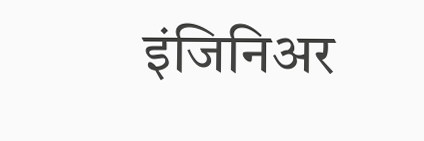इंजिनिअर